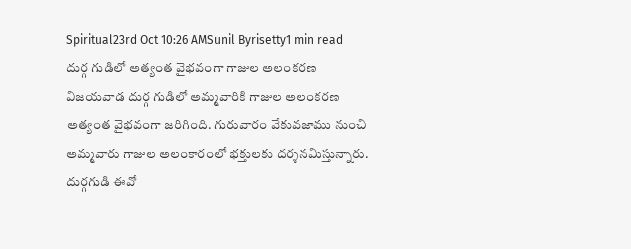Spiritual23rd Oct 10:26 AMSunil Byrisetty1 min read
దుర్గ గుడిలో అత్యంత వైభవంగా గాజుల అలంకరణ
విజయవాడ దుర్గ గుడిలో అమ్మవారికి గాజుల అలంకరణ అత్యంత వైభవంగా జరిగింది. గురువారం వేకువజాము నుంచి అమ్మవారు గాజుల అలంకారంలో భక్తులకు దర్శనమిస్తున్నారు. దుర్గగుడి ఈవో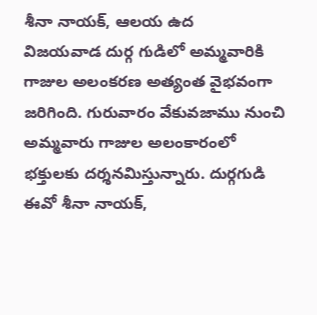శీనా నాయక్, ఆలయ ఉద
విజయవాడ దుర్గ గుడిలో అమ్మవారికి గాజుల అలంకరణ అత్యంత వైభవంగా జరిగింది. గురువారం వేకువజాము నుంచి అమ్మవారు గాజుల అలంకారంలో భక్తులకు దర్శనమిస్తున్నారు. దుర్గగుడి ఈవో శీనా నాయక్,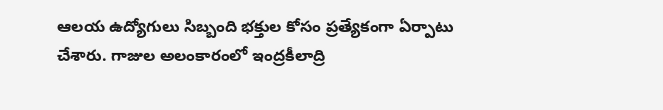ఆలయ ఉద్యోగులు సిబ్బంది భక్తుల కోసం ప్రత్యేకంగా ఏర్పాటు చేశారు. గాజుల అలంకారంలో ఇంద్రకీలాద్రి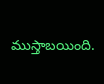ముస్తాబయింది.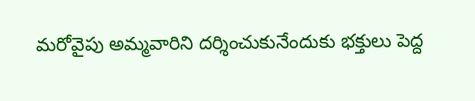మరోవైపు అమ్మవారిని దర్శించుకునేందుకు భక్తులు పెద్ద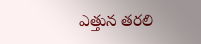ఎత్తున తరలి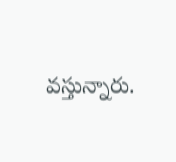వస్తున్నారు.